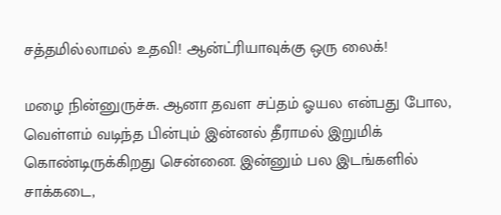சத்தமில்லாமல் உதவி! ஆன்ட்ரியாவுக்கு ஒரு லைக்!

மழை நின்னுருச்சு. ஆனா தவள சப்தம் ஓயல என்பது போல, வெள்ளம் வடிந்த பின்பும் இன்னல் தீராமல் இறுமிக் கொண்டிருக்கிறது சென்னை. இன்னும் பல இடங்களில் சாக்கடை,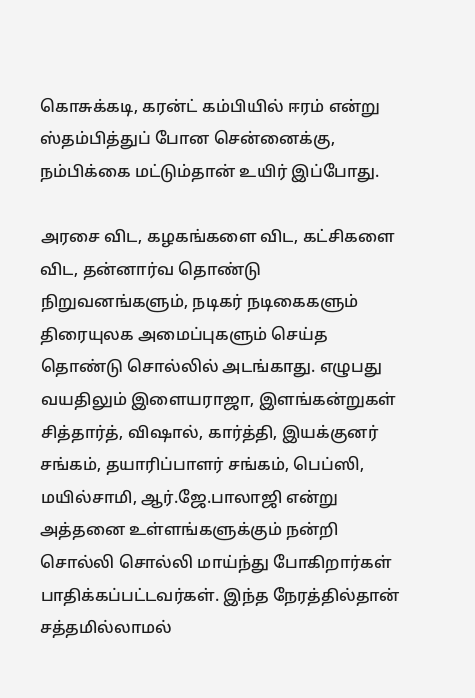கொசுக்கடி, கரன்ட் கம்பியில் ஈரம் என்று ஸ்தம்பித்துப் போன சென்னைக்கு, நம்பிக்கை மட்டும்தான் உயிர் இப்போது.

அரசை விட, கழகங்களை விட, கட்சிகளை விட, தன்னார்வ தொண்டு நிறுவனங்களும், நடிகர் நடிகைகளும் திரையுலக அமைப்புகளும் செய்த தொண்டு சொல்லில் அடங்காது. எழுபது வயதிலும் இளையராஜா, இளங்கன்றுகள் சித்தார்த், விஷால், கார்த்தி, இயக்குனர் சங்கம், தயாரிப்பாளர் சங்கம், பெப்ஸி, மயில்சாமி, ஆர்.ஜே.பாலாஜி என்று அத்தனை உள்ளங்களுக்கும் நன்றி சொல்லி சொல்லி மாய்ந்து போகிறார்கள் பாதிக்கப்பட்டவர்கள். இந்த நேரத்தில்தான் சத்தமில்லாமல்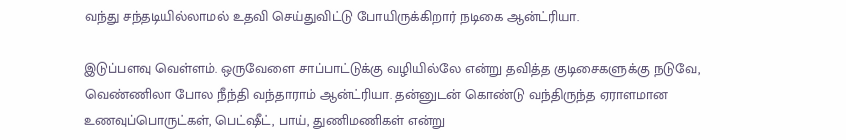வந்து சந்தடியில்லாமல் உதவி செய்துவிட்டு போயிருக்கிறார் நடிகை ஆன்ட்ரியா.

இடுப்பளவு வெள்ளம். ஒருவேளை சாப்பாட்டுக்கு வழியில்லே என்று தவித்த குடிசைகளுக்கு நடுவே, வெண்ணிலா போல நீந்தி வந்தாராம் ஆன்ட்ரியா. தன்னுடன் கொண்டு வந்திருந்த ஏராளமான உணவுப்பொருட்கள், பெட்ஷீட், பாய், துணிமணிகள் என்று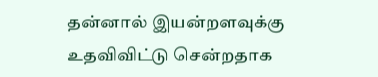தன்னால் இயன்றளவுக்கு உதவிவிட்டு சென்றதாக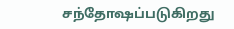சந்தோஷப்படுகிறது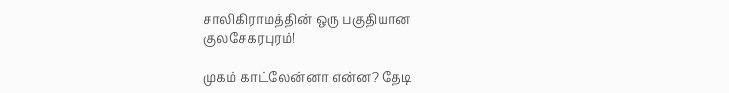சாலிகிராமத்தின் ஒரு பகுதியான குலசேகரபுரம்!

முகம் காட்லேன்னா என்ன? தேடி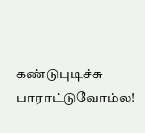கண்டுபுடிச்சு பாராட்டுவோம்ல!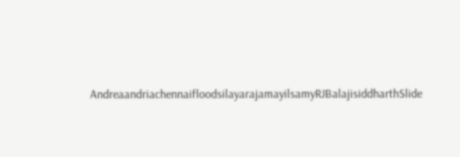AndreaandriachennaifloodsilayarajamayilsamyRJBalajisiddharthSlide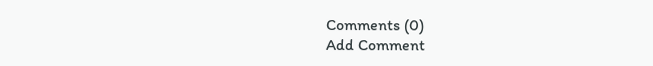Comments (0)
Add Comment